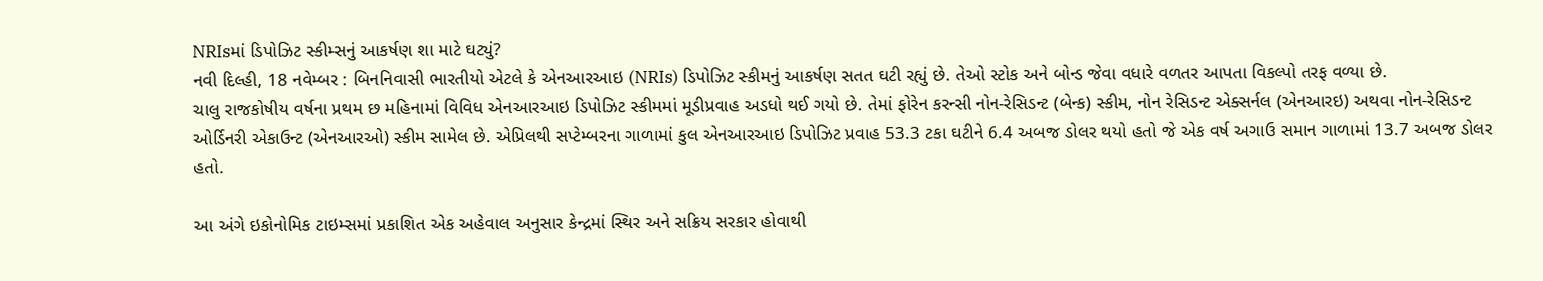NRIsમાં ડિપોઝિટ સ્કીમ્સનું આકર્ષણ શા માટે ઘટ્યું?
નવી દિલ્હી, 18 નવેમ્બર : બિનનિવાસી ભારતીયો એટલે કે એનઆરઆઇ (NRIs) ડિપોઝિટ સ્કીમનું આકર્ષણ સતત ઘટી રહ્યું છે. તેઓ સ્ટોક અને બોન્ડ જેવા વધારે વળતર આપતા વિકલ્પો તરફ વળ્યા છે.
ચાલુ રાજકોષીય વર્ષના પ્રથમ છ મહિનામાં વિવિધ એનઆરઆઇ ડિપોઝિટ સ્કીમમાં મૂડીપ્રવાહ અડધો થઈ ગયો છે. તેમાં ફોરેન કરન્સી નોન-રેસિડન્ટ (બેન્ક) સ્કીમ, નોન રેસિડન્ટ એક્સર્નલ (એનઆરઇ) અથવા નોન-રેસિડન્ટ ઓર્ડિનરી એકાઉન્ટ (એનઆરઓ) સ્કીમ સામેલ છે. એપ્રિલથી સપ્ટેમ્બરના ગાળામાં કુલ એનઆરઆઇ ડિપોઝિટ પ્રવાહ 53.3 ટકા ઘટીને 6.4 અબજ ડોલર થયો હતો જે એક વર્ષ અગાઉ સમાન ગાળામાં 13.7 અબજ ડોલર હતો.

આ અંગે ઇકોનોમિક ટાઇમ્સમાં પ્રકાશિત એક અહેવાલ અનુસાર કેન્દ્રમાં સ્થિર અને સક્રિય સરકાર હોવાથી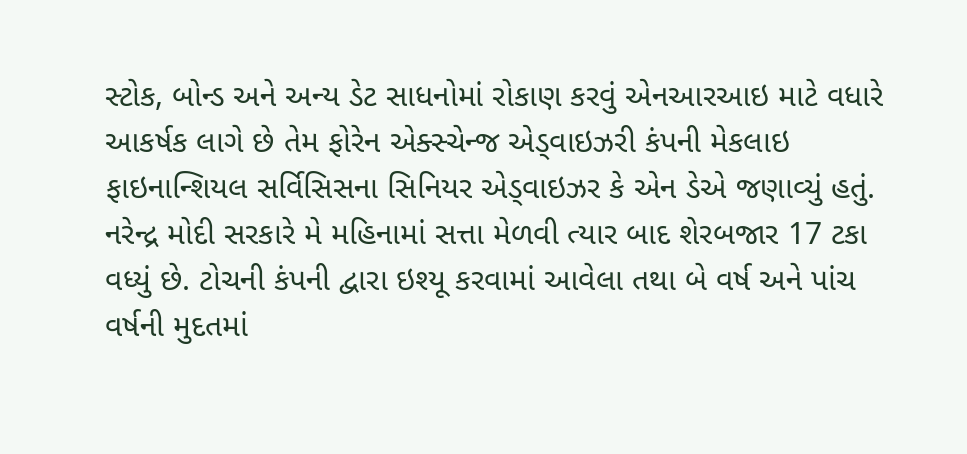સ્ટોક, બોન્ડ અને અન્ય ડેટ સાધનોમાં રોકાણ કરવું એનઆરઆઇ માટે વધારે આકર્ષક લાગે છે તેમ ફોરેન એક્સ્ચેન્જ એડ્વાઇઝરી કંપની મેકલાઇ ફાઇનાન્શિયલ સર્વિસિસના સિનિયર એડ્વાઇઝર કે એન ડેએ જણાવ્યું હતું.
નરેન્દ્ર મોદી સરકારે મે મહિનામાં સત્તા મેળવી ત્યાર બાદ શેરબજાર 17 ટકા વધ્યું છે. ટોચની કંપની દ્વારા ઇશ્યૂ કરવામાં આવેલા તથા બે વર્ષ અને પાંચ વર્ષની મુદતમાં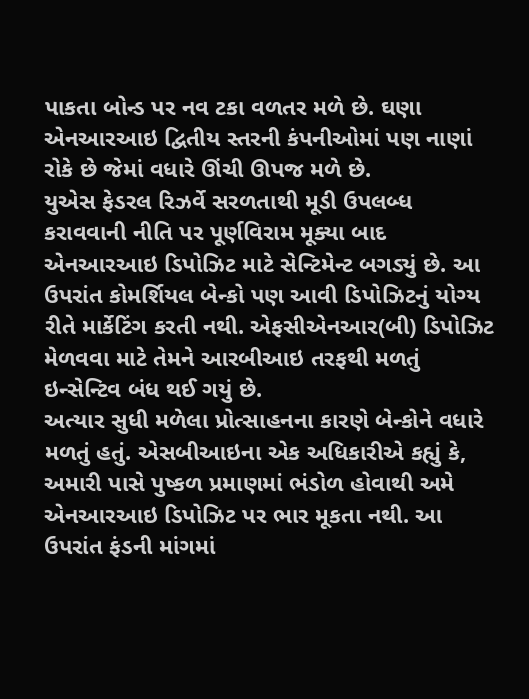પાકતા બોન્ડ પર નવ ટકા વળતર મળે છે. ઘણા એનઆરઆઇ દ્વિતીય સ્તરની કંપનીઓમાં પણ નાણાં રોકે છે જેમાં વધારે ઊંચી ઊપજ મળે છે.
યુએસ ફેડરલ રિઝર્વે સરળતાથી મૂડી ઉપલબ્ધ કરાવવાની નીતિ પર પૂર્ણવિરામ મૂક્યા બાદ એનઆરઆઇ ડિપોઝિટ માટે સેન્ટિમેન્ટ બગડ્યું છે. આ ઉપરાંત કોમર્શિયલ બેન્કો પણ આવી ડિપોઝિટનું યોગ્ય રીતે માર્કેટિંગ કરતી નથી. એફસીએનઆર(બી) ડિપોઝિટ મેળવવા માટે તેમને આરબીઆઇ તરફથી મળતું ઇન્સેન્ટિવ બંધ થઈ ગયું છે.
અત્યાર સુધી મળેલા પ્રોત્સાહનના કારણે બેન્કોને વધારે મળતું હતું. એસબીઆઇના એક અધિકારીએ કહ્યું કે, અમારી પાસે પુષ્કળ પ્રમાણમાં ભંડોળ હોવાથી અમે એનઆરઆઇ ડિપોઝિટ પર ભાર મૂકતા નથી. આ ઉપરાંત ફંડની માંગમાં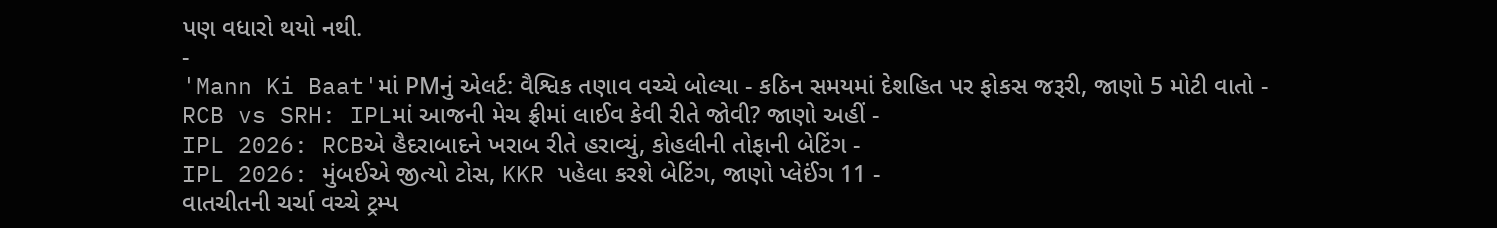પણ વધારો થયો નથી.
-
'Mann Ki Baat'માં PMનું એલર્ટ: વૈશ્વિક તણાવ વચ્ચે બોલ્યા - કઠિન સમયમાં દેશહિત પર ફોકસ જરૂરી, જાણો 5 મોટી વાતો -
RCB vs SRH: IPLમાં આજની મેચ ફ્રીમાં લાઈવ કેવી રીતે જોવી? જાણો અહીં -
IPL 2026: RCBએ હૈદરાબાદને ખરાબ રીતે હરાવ્યું, કોહલીની તોફાની બેટિંગ -
IPL 2026: મુંબઈએ જીત્યો ટોસ, KKR પહેલા કરશે બેટિંગ, જાણો પ્લેઈંગ 11 -
વાતચીતની ચર્ચા વચ્ચે ટ્રમ્પ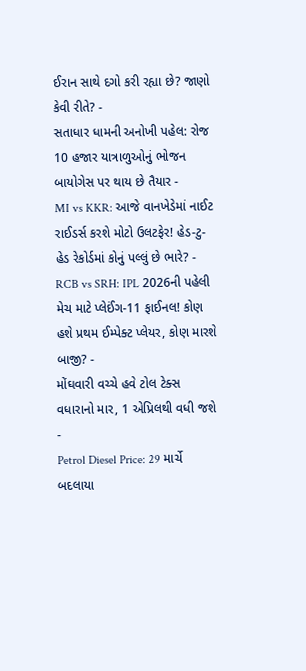ઈરાન સાથે દગો કરી રહ્યા છે? જાણો કેવી રીતે? -
સતાધાર ધામની અનોખી પહેલ: રોજ 10 હજાર યાત્રાળુઓનું ભોજન બાયોગેસ પર થાય છે તૈયાર -
MI vs KKR: આજે વાનખેડેમાં નાઈટ રાઈડર્સ કરશે મોટો ઉલટફેર! હેડ-ટુ-હેડ રેકોર્ડમાં કોનું પલ્લું છે ભારે? -
RCB vs SRH: IPL 2026ની પહેલી મેચ માટે પ્લેઈંગ-11 ફાઈનલ! કોણ હશે પ્રથમ ઈમ્પેક્ટ પ્લેયર, કોણ મારશે બાજી? -
મોંઘવારી વચ્ચે હવે ટોલ ટેક્સ વધારાનો માર, 1 એપ્રિલથી વધી જશે -
Petrol Diesel Price: 29 માર્ચે બદલાયા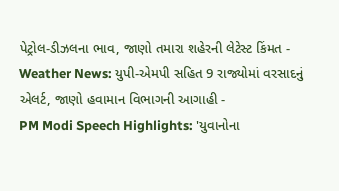પેટ્રોલ-ડીઝલના ભાવ, જાણો તમારા શહેરની લેટેસ્ટ કિંમત -
Weather News: યુપી-એમપી સહિત 9 રાજ્યોમાં વરસાદનું એલર્ટ, જાણો હવામાન વિભાગની આગાહી -
PM Modi Speech Highlights: 'યુવાનોના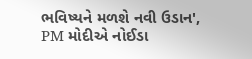ભવિષ્યને મળશે નવી ઉડાન', PM મોદીએ નોઈડા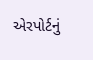એરપોર્ટનું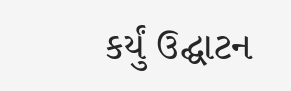કર્યું ઉદ્ઘાટન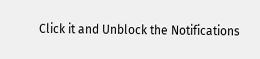Click it and Unblock the Notifications